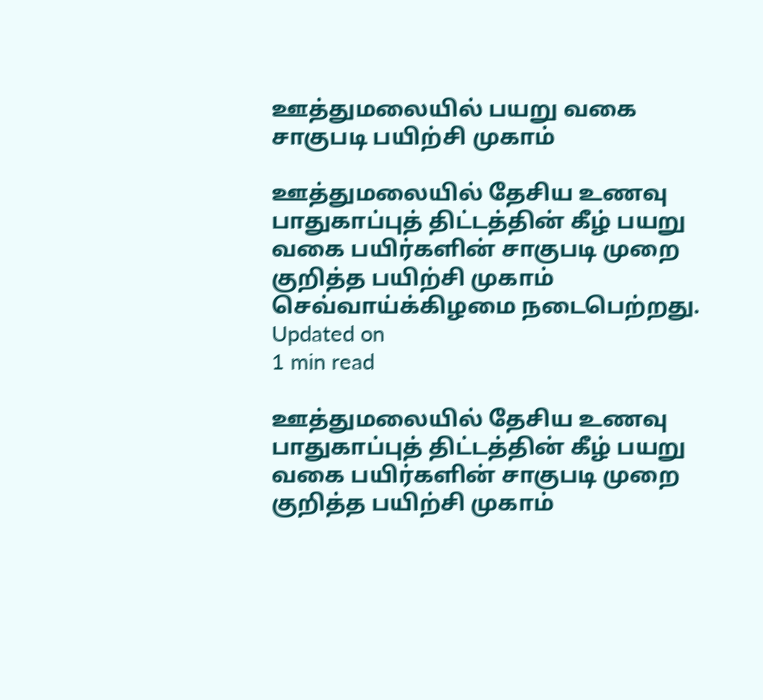ஊத்துமலையில் பயறு வகை சாகுபடி பயிற்சி முகாம்

ஊத்துமலையில் தேசிய உணவு பாதுகாப்புத் திட்டத்தின் கீழ் பயறு வகை பயிர்களின் சாகுபடி முறை குறித்த பயிற்சி முகாம் செவ்வாய்க்கிழமை நடைபெற்றது.
Updated on
1 min read

ஊத்துமலையில் தேசிய உணவு பாதுகாப்புத் திட்டத்தின் கீழ் பயறு வகை பயிர்களின் சாகுபடி முறை குறித்த பயிற்சி முகாம்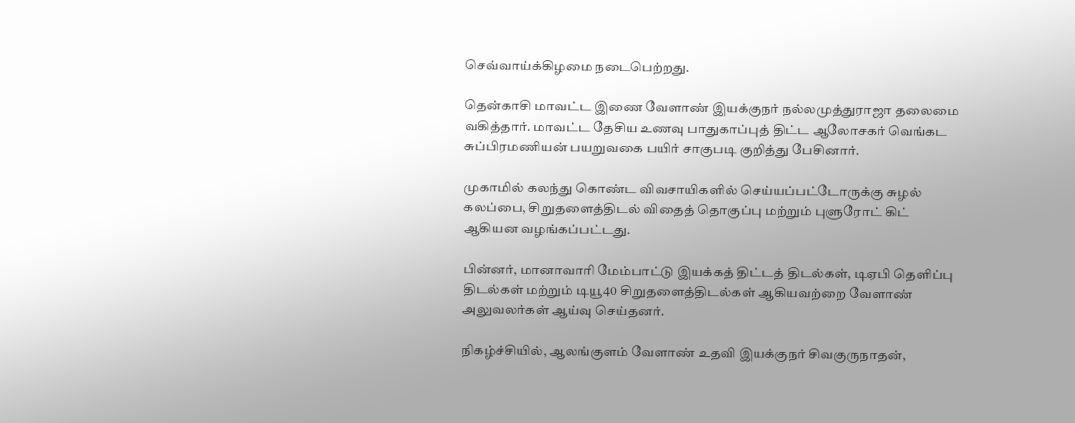செவ்வாய்க்கிழமை நடைபெற்றது.

தென்காசி மாவட்ட இணை வேளாண் இயக்குநர் நல்லமுத்துராஜா தலைமை வகித்தார். மாவட்ட தேசிய உணவு பாதுகாப்புத் திட்ட ஆலோசகர் வெங்கட சுப்பிரமணியன் பயறுவகை பயிர் சாகுபடி குறித்து பேசினார்.

முகாமில் கலந்து கொண்ட விவசாயிகளில் செய்யப்பட்டோருக்கு சுழல் கலப்பை, சிறுதளைத்திடல் விதைத் தொகுப்பு மற்றும் புளுரோட் கிட் ஆகியன வழங்கப்பட்டது.

பின்னர், மானாவாரி மேம்பாட்டு இயக்கத் திட்டத் திடல்கள், டிஏபி தெளிப்பு திடல்கள் மற்றும் டியூ40 சிறுதளைத்திடல்கள் ஆகியவற்றை வேளாண் அலுவலர்கள் ஆய்வு செய்தனர்.

நிகழ்ச்சியில், ஆலங்குளம் வேளாண் உதவி இயக்குநர் சிவகுருநாதன்,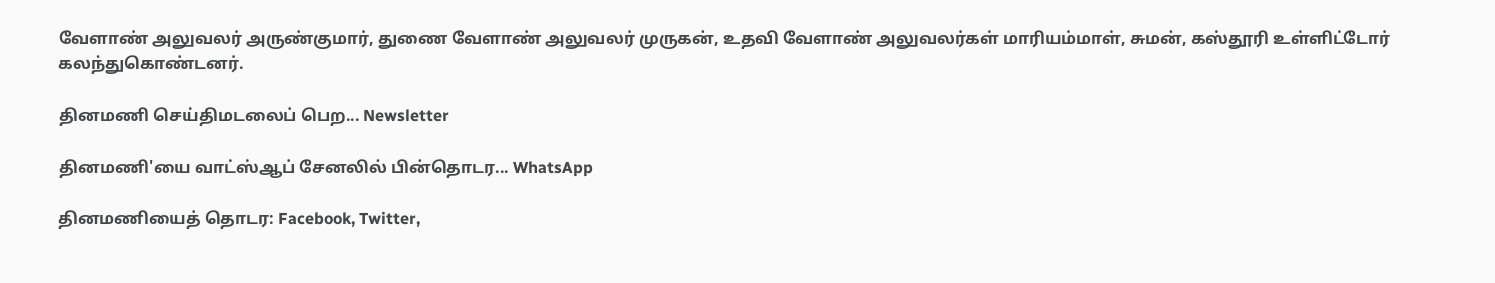வேளாண் அலுவலர் அருண்குமார், துணை வேளாண் அலுவலர் முருகன், உதவி வேளாண் அலுவலர்கள் மாரியம்மாள், சுமன், கஸ்தூரி உள்ளிட்டோர் கலந்துகொண்டனர்.

தினமணி செய்திமடலைப் பெற... Newsletter

தினமணி'யை வாட்ஸ்ஆப் சேனலில் பின்தொடர... WhatsApp

தினமணியைத் தொடர: Facebook, Twitter,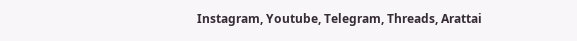Instagram, Youtube, Telegram, Threads, Arattai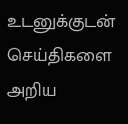உடனுக்குடன் செய்திகளை அறிய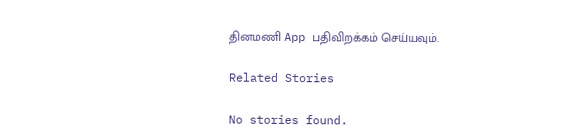தினமணி App பதிவிறக்கம் செய்யவும்.

Related Stories

No stories found.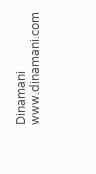Dinamani
www.dinamani.com